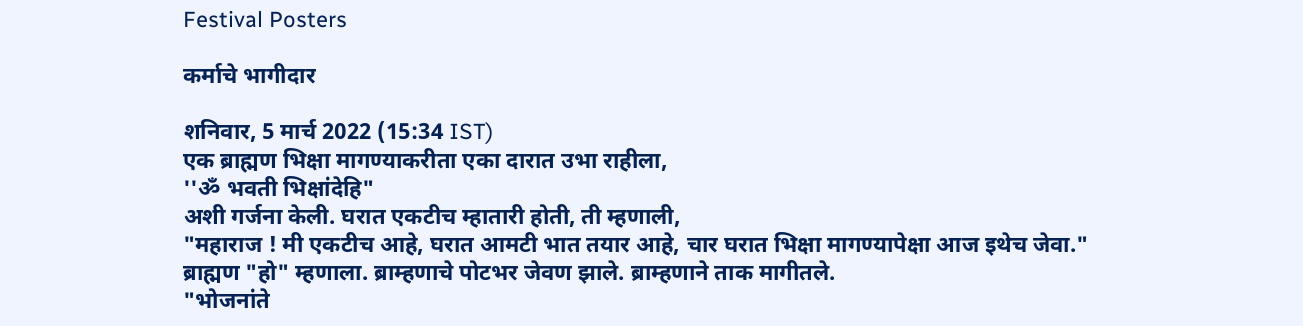Festival Posters

कर्माचे भागीदार

शनिवार, 5 मार्च 2022 (15:34 IST)
एक ब्राह्मण भिक्षा मागण्याकरीता एका दारात उभा राहीला,
''ॐ भवती भिक्षांदेहि"
अशी गर्जना केली. घरात एकटीच म्हातारी होती, ती म्हणाली,
"महाराज ! मी एकटीच आहे, घरात आमटी भात तयार आहे, चार घरात भिक्षा मागण्यापेक्षा आज इथेच जेवा."
ब्राह्मण "हो" म्हणाला. ब्राम्हणाचे पोटभर जेवण झाले. ब्राम्हणाने ताक मागीतले.
"भोजनांते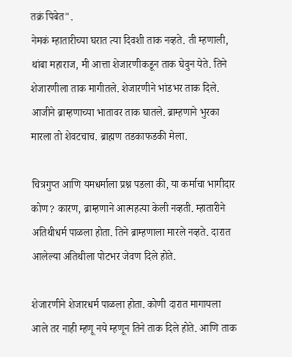तक्रं पिबेत".
नेमकं म्हातारीच्या घरात त्या दिवशी ताक नव्हते. ती म्हणाली,
थांबा महाराज, मी आत्ता शेजारणीकडून ताक घेवुन येते. तिने शेजारणीला ताक मागीतले. शेजारणीने भांडभर ताक दिले. आजीने ब्राम्हणाच्या भातावर ताक घातले. ब्राम्हणाने भुरका मारला तो शेवटचाच. ब्राह्मण तडकाफडकी मेला.

चित्रगुप्त आणि यमधर्माला प्रश्न पडला की, या कर्माचा भागीदार कोण? कारण, ब्राम्हणाने आत्महत्या केली नव्हती. म्हातारीने अतिथीधर्म पाळला होता. तिने ब्राम्हणाला मारले नव्हते. दारात आलेल्या अतिथीला पोटभर जेवण दिले होते.

शेजारणीने शेजारधर्म पाळला होता. कोणी दारात मागायला आले तर नाही म्हणू नये म्हणून तिने ताक दिले होते. आणि ताक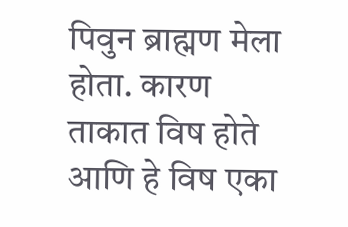पिवुन ब्राह्मण मेला होता. कारण ताकात विष होते आणि हे विष एका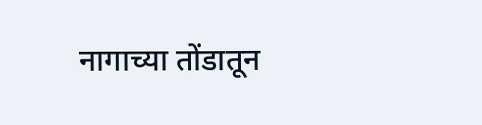नागाच्या तोंडातून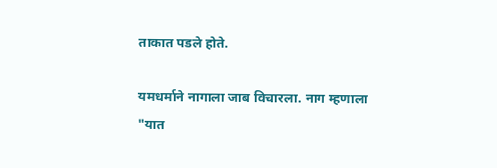ताकात पडले होते.

यमधर्माने नागाला जाब विचारला. नाग म्हणाला "यात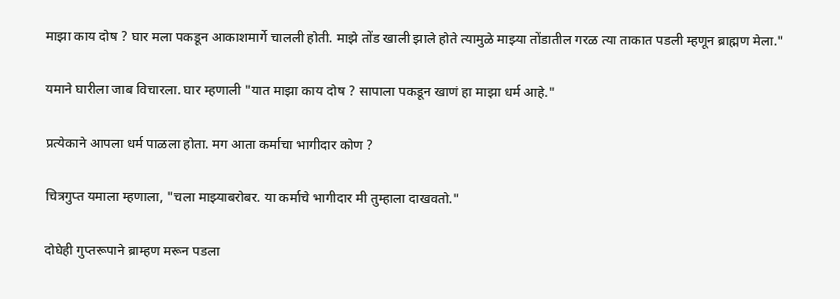माझा काय दोष ? घार मला पकडून आकाशमार्गे चालली होती. माझे तोंड खाली झाले होते त्यामुळे माझ्या तोंडातील गरळ त्या ताकात पडली म्हणून ब्राह्मण मेला."

यमाने घारीला जाब विचारला. घार म्हणाली "यात माझा काय दोष ? सापाला पकडून खाणं हा माझा धर्म आहे."

प्रत्येकाने आपला धर्म पाळला होता. मग आता कर्माचा भागीदार कोण ?

चित्रगुप्त यमाला म्हणाला, "चला माझ्याबरोबर. या कर्माचे भागीदार मी तुम्हाला दाखवतो."

दोघेही गुप्तरूपाने ब्राम्हण मरून पडला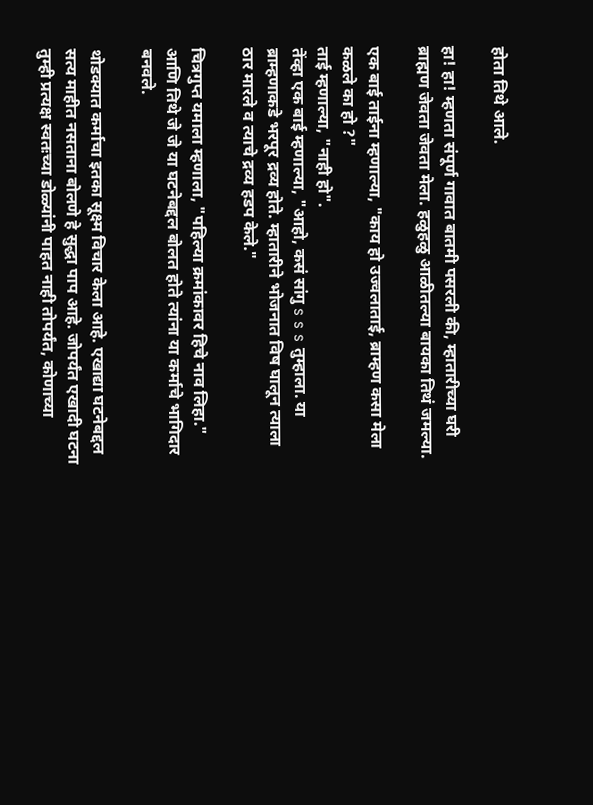होता तिथे आले.

हा! हा! म्हणता संपूर्ण गावात बातमी पसरली की, म्हातारीच्या घरी ब्राह्मण जेवता जेवता मेला. हळुहळु आळीतल्या बायका तिथं जमल्या.

एक बाई ताईना म्हणाल्या, "काय हो उज्वलाताई, ब्राम्हण कसा मेला कळले का हो ?"
ताई म्हणाल्या, "नाही हो".
तेंव्हा एक बाई म्हणाल्या, "आहो, कसं सांगु s s s तुम्हाला. या ब्राम्हणाकडे भरपूर द्रव्य होते. म्हातारीने भोजनात विष घालून त्याला ठार मारले व त्याचे द्रव्य हडप केले."

चित्रगुप्त यमाला म्हणाला, "पहिल्या क्रमांकावर हिचे नाव लिहा."
आणि तिथे जे जे या घटनेबद्दल बोलत होते त्यांना या कर्माचे भागिदार बनवले.

थोडक्यात कर्माचा इतका सूक्ष्म विचार केला आहे. एखाद्या घटनेबद्दल सत्य माहीत नसताना बोलणे हे सुद्धा पाप आहे. जोपर्यंत एखादी घटना तुम्ही प्रत्यक्ष स्वतःच्या डोळ्यांनी पाहत नाही तोपर्यंत, कोणाच्या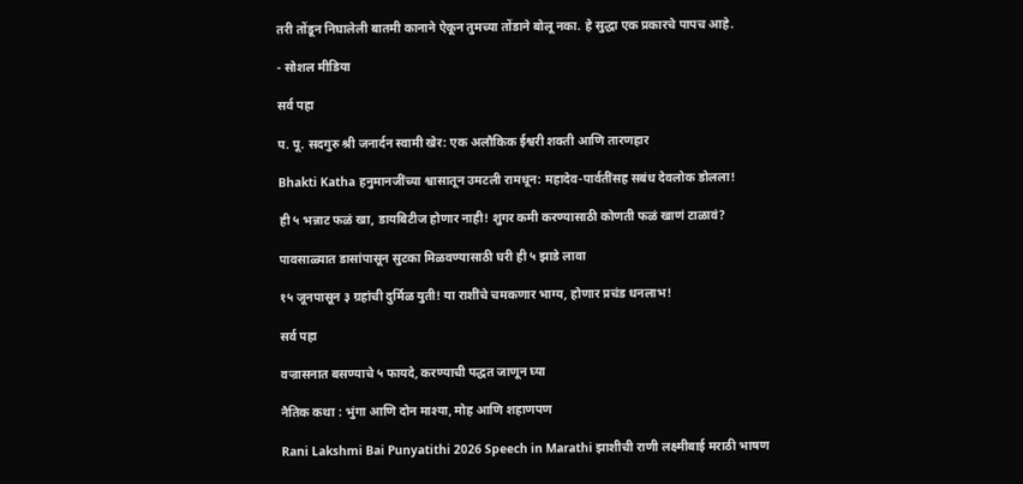तरी तोंडून निघालेली बातमी कानाने ऐकून तुमच्या तोंडाने बोलू नका. हे सुद्धा एक प्रकारचे पापच आहे.

- सोशल मीडिया

सर्व पहा

प. पू. सदगुरु श्री जनार्दन स्वामी खेर: एक अलौकिक ईश्वरी शक्ती आणि तारणहार

Bhakti Katha हनुमानजींच्या श्वासातून उमटली रामधून: महादेव-पार्वतींसह सबंध देवलोक डोलला!

ही ५ भन्नाट फळं खा, डायबिटीज होणार नाही! शुगर कमी करण्यासाठी कोणती फळं खाणं टाळावं?

पावसाळ्यात डासांपासून सुटका मिळवण्यासाठी घरी ही ५ झाडे लावा

१५ जूनपासून ३ ग्रहांची दुर्मिळ युती! या राशींचे चमकणार भाग्य, होणार प्रचंड धनलाभ!

सर्व पहा

वज्रासनात बसण्याचे ५ फायदे, करण्याची पद्धत जाणून घ्या

नैतिक कथा : भुंगा आणि दोन माश्या, मोह आणि शहाणपण

Rani Lakshmi Bai Punyatithi 2026 Speech in Marathi झाशीची राणी लक्ष्मीबाई मराठी भाषण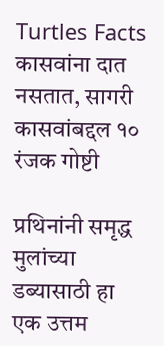Turtles Facts कासवांना दात नसतात, सागरी कासवांबद्दल १० रंजक गोष्टी

प्रथिनांनी समृद्ध मुलांच्या डब्यासाठी हा एक उत्तम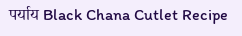पर्याय Black Chana Cutlet Recipe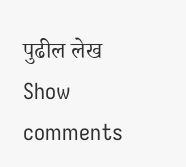पुढील लेख
Show comments